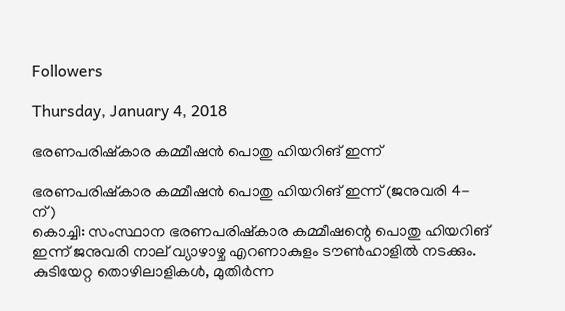Followers

Thursday, January 4, 2018

ഭരണപരിഷ്‌കാര കമ്മീഷന്‍ പൊതു ഹിയറിങ് ഇന്ന്

ഭരണപരിഷ്‌കാര കമ്മീഷന്‍ പൊതു ഹിയറിങ് ഇന്ന് (ജനുവരി 4-ന്)
കൊച്ചി: സംസ്ഥാന ഭരണപരിഷ്‌കാര കമ്മീഷന്റെ പൊതു ഹിയറിങ് ഇന്ന് ജനുവരി നാല് വ്യാഴാഴ്ച എറണാകുളം ടൗണ്‍ഹാളില്‍ നടക്കും. കുടിയേറ്റ തൊഴിലാളികള്‍, മുതിര്‍ന്ന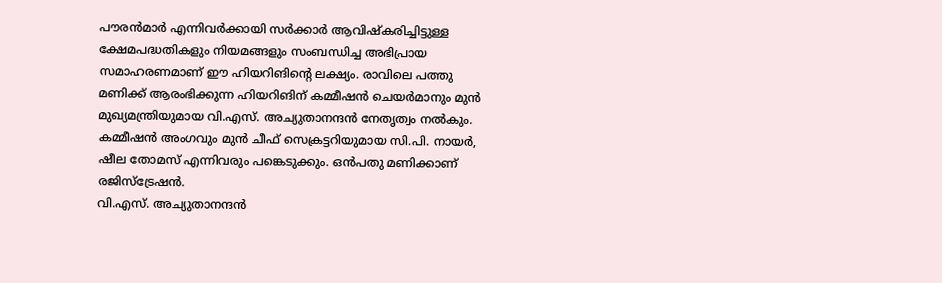പൗരന്‍മാര്‍ എന്നിവര്‍ക്കായി സര്‍ക്കാര്‍ ആവിഷ്‌കരിച്ചിട്ടുള്ള ക്ഷേമപദ്ധതികളും നിയമങ്ങളും സംബന്ധിച്ച അഭിപ്രായ സമാഹരണമാണ് ഈ ഹിയറിങിന്റെ ലക്ഷ്യം. രാവിലെ പത്തു മണിക്ക് ആരംഭിക്കുന്ന ഹിയറിങിന് കമ്മീഷന്‍ ചെയര്‍മാനും മുന്‍ മുഖ്യമന്ത്രിയുമായ വി.എസ്. അച്യുതാനന്ദന്‍ നേതൃത്വം നല്‍കും. കമ്മീഷന്‍ അംഗവും മുന്‍ ചീഫ് സെക്രട്ടറിയുമായ സി.പി. നായര്‍, ഷീല തോമസ് എന്നിവരും പങ്കെടുക്കും. ഒന്‍പതു മണിക്കാണ് രജിസ്‌ട്രേഷന്‍.
വി.എസ്. അച്യുതാനന്ദന്‍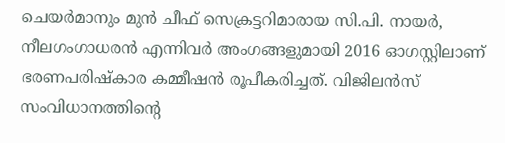ചെയര്‍മാനും മുന്‍ ചീഫ് സെക്രട്ടറിമാരായ സി.പി. നായര്‍, നീലഗംഗാധരന്‍ എന്നിവര്‍ അംഗങ്ങളുമായി 2016 ഓഗസ്റ്റിലാണ് ഭരണപരിഷ്‌കാര കമ്മീഷന്‍ രൂപീകരിച്ചത്. വിജിലന്‍സ് സംവിധാനത്തിന്റെ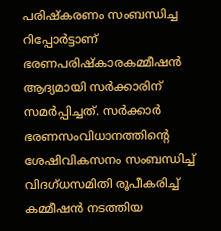പരിഷ്‌കരണം സംബന്ധിച്ച റിപ്പോര്‍ട്ടാണ് ഭരണപരിഷ്‌കാരകമ്മീഷന്‍ ആദ്യമായി സര്‍ക്കാരിന് സമര്‍പ്പിച്ചത്. സര്‍ക്കാര്‍ ഭരണസംവിധാനത്തിന്റെ ശേഷിവികസനം സംബന്ധിച്ച് വിദഗ്ധസമിതി രൂപീകരിച്ച് കമ്മീഷന്‍ നടത്തിയ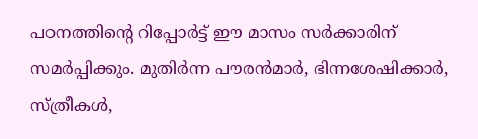പഠനത്തിന്റെ റിപ്പോര്‍ട്ട് ഈ മാസം സര്‍ക്കാരിന് സമര്‍പ്പിക്കും. മുതിര്‍ന്ന പൗരന്‍മാര്‍, ഭിന്നശേഷിക്കാര്‍, സ്ത്രീകള്‍,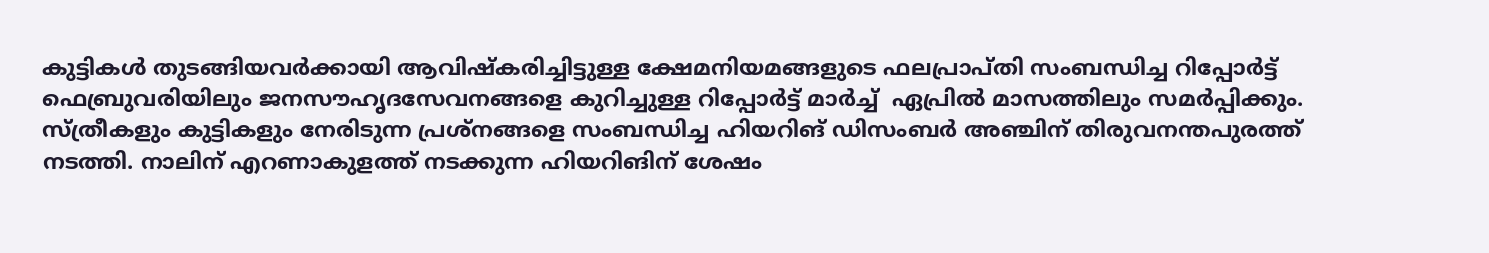കുട്ടികള്‍ തുടങ്ങിയവര്‍ക്കായി ആവിഷ്‌കരിച്ചിട്ടുള്ള ക്ഷേമനിയമങ്ങളുടെ ഫലപ്രാപ്തി സംബന്ധിച്ച റിപ്പോര്‍ട്ട് ഫെബ്രുവരിയിലും ജനസൗഹൃദസേവനങ്ങളെ കുറിച്ചുള്ള റിപ്പോര്‍ട്ട് മാര്‍ച്ച്  ഏപ്രില്‍ മാസത്തിലും സമര്‍പ്പിക്കും.
സ്ത്രീകളും കുട്ടികളും നേരിടുന്ന പ്രശ്‌നങ്ങളെ സംബന്ധിച്ച ഹിയറിങ് ഡിസംബര്‍ അഞ്ചിന് തിരുവനന്തപുരത്ത് നടത്തി. നാലിന് എറണാകുളത്ത് നടക്കുന്ന ഹിയറിങിന് ശേഷം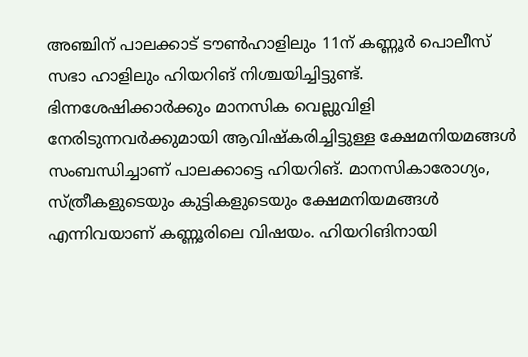അഞ്ചിന് പാലക്കാട് ടൗണ്‍ഹാളിലും 11ന് കണ്ണൂര്‍ പൊലീസ് സഭാ ഹാളിലും ഹിയറിങ് നിശ്ചയിച്ചിട്ടുണ്ട്. ഭിന്നശേഷിക്കാര്‍ക്കും മാനസിക വെല്ലുവിളി നേരിടുന്നവര്‍ക്കുമായി ആവിഷ്‌കരിച്ചിട്ടുള്ള ക്ഷേമനിയമങ്ങള്‍ സംബന്ധിച്ചാണ് പാലക്കാട്ടെ ഹിയറിങ്. മാനസികാരോഗ്യം, സ്ത്രീകളുടെയും കുട്ടികളുടെയും ക്ഷേമനിയമങ്ങള്‍ എന്നിവയാണ് കണ്ണൂരിലെ വിഷയം. ഹിയറിങിനായി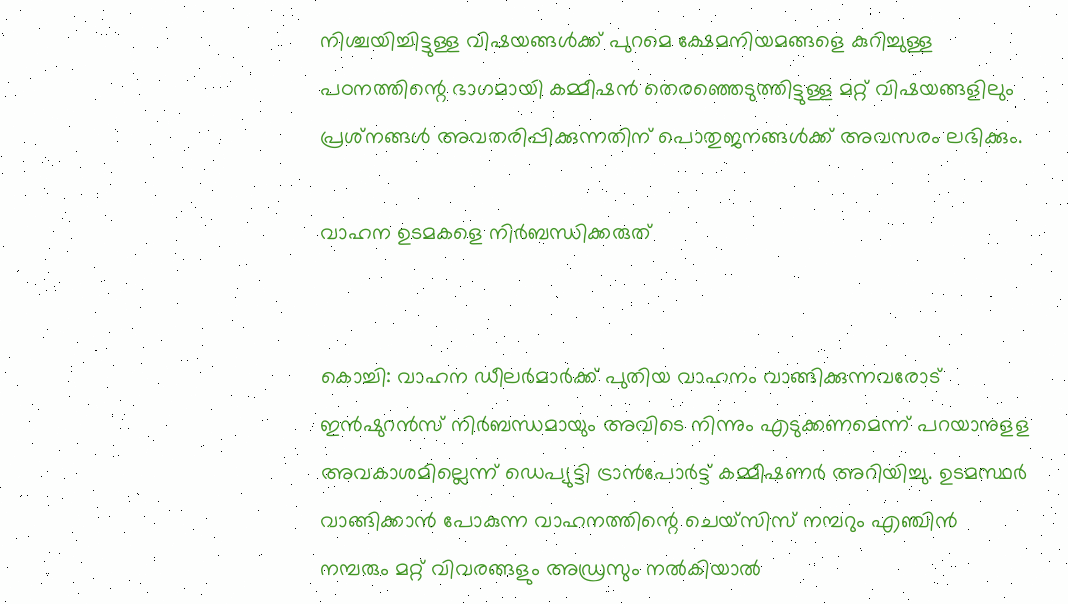നിശ്ചയിച്ചിട്ടുള്ള വിഷയങ്ങള്‍ക്ക് പുറമെ ക്ഷേമനിയമങ്ങളെ കുറിച്ചുള്ള പഠനത്തിന്റെ ഭാഗമായി കമ്മീഷന്‍ തെരഞ്ഞെടുത്തിട്ടുള്ള മറ്റ് വിഷയങ്ങളിലും പ്രശ്‌നങ്ങള്‍ അവതരിപ്പിക്കുന്നതിന് പൊതുജനങ്ങള്‍ക്ക് അവസരം ലഭിക്കും.

വാഹന ഉടമകളെ നിര്‍ബന്ധിക്കരുത്


കൊച്ചി: വാഹന ഡീലര്‍മാര്‍ക്ക് പുതിയ വാഹനം വാങ്ങിക്കുന്നവരോട് ഇന്‍ഷുറന്‍സ് നിര്‍ബന്ധമായും അവിടെ നിന്നും എടുക്കണമെന്ന് പറയാനുളള അവകാശമില്ലെന്ന് ഡെപ്യുട്ടി ട്രാന്‍പോര്‍ട്ട് കമ്മീഷണര്‍ അറിയിച്ചു. ഉടമസ്ഥര്‍ വാങ്ങിക്കാന്‍ പോകുന്ന വാഹനത്തിന്റെ ചെയ്‌സിസ് നമ്പറും എഞ്ചിന്‍ നമ്പരും മറ്റ് വിവരങ്ങളും അഡ്രസും നല്‍കിയാല്‍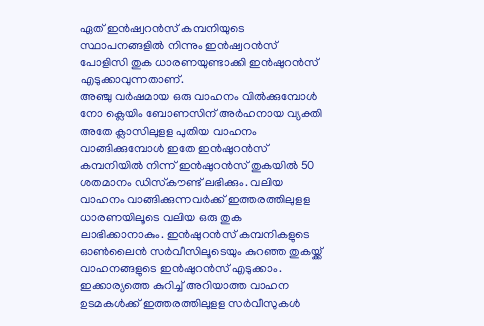ഏത് ഇന്‍ഷ്വറന്‍സ് കമ്പനിയുടെ സ്ഥാപനങ്ങളില്‍ നിന്നും ഇന്‍ഷ്വറന്‍സ് പോളിസി തുക ധാരണയുണ്ടാക്കി ഇന്‍ഷുറന്‍സ് എടുക്കാവുന്നതാണ്.
അഞ്ചു വര്‍ഷമായ ഒരു വാഹനം വില്‍ക്കുമ്പോള്‍ നോ ക്ലെയിം ബോണസിന് അര്‍ഹനായ വ്യക്തി അതേ ക്ലാസിലുളള പുതിയ വാഹനം വാങ്ങിക്കുമ്പോള്‍ ഇതേ ഇന്‍ഷുറന്‍സ് കമ്പനിയില്‍ നിന്ന് ഇന്‍ഷുറന്‍സ് തുകയില്‍ 50 ശതമാനം ഡിസ്‌കൗണ്ട് ലഭിക്കും. വലിയ വാഹനം വാങ്ങിക്കുന്നവര്‍ക്ക് ഇത്തരത്തിലുളള ധാരണയിലൂടെ വലിയ ഒരു തുക ലാഭിക്കാനാകും. ഇന്‍ഷുറന്‍സ് കമ്പനികളുടെ ഓണ്‍ലൈന്‍ സര്‍വീസിലൂടെയും കുറഞ്ഞ തുകയ്ക്ക് വാഹനങ്ങളുടെ ഇന്‍ഷുറന്‍സ് എടുക്കാം. ഇക്കാര്യത്തെ കുറിച്ച് അറിയാത്ത വാഹന ഉടമകള്‍ക്ക് ഇത്തരത്തിലുളള സര്‍വീസുകള്‍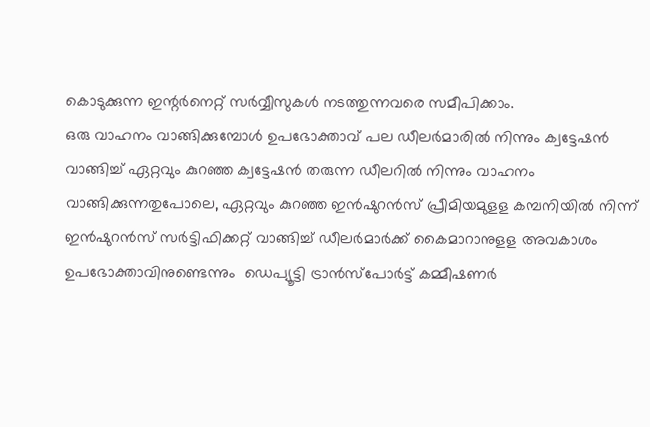കൊടുക്കുന്ന ഇന്റര്‍നെറ്റ് സര്‍വ്വീസുകള്‍ നടത്തുന്നവരെ സമീപിക്കാം.
ഒരു വാഹനം വാങ്ങിക്കുമ്പോള്‍ ഉപഭോക്താവ് പല ഡീലര്‍മാരില്‍ നിന്നും ക്വട്ടേഷന്‍ വാങ്ങിച്ച് ഏറ്റവും കുറഞ്ഞ ക്വട്ടേഷന്‍ തരുന്ന ഡീലറില്‍ നിന്നും വാഹനം വാങ്ങിക്കുന്നതുപോലെ, ഏറ്റവും കുറഞ്ഞ ഇന്‍ഷുറന്‍സ് പ്രീമിയമുളള കമ്പനിയില്‍ നിന്ന് ഇന്‍ഷുറന്‍സ് സര്‍ട്ടിഫിക്കറ്റ് വാങ്ങിച്ച് ഡീലര്‍മാര്‍ക്ക് കൈമാറാനുളള അവകാശം ഉപഭോക്താവിനുണ്ടെന്നും  ഡെപ്യൂട്ടി ട്രാന്‍സ്‌പോര്‍ട്ട് കമ്മീഷണര്‍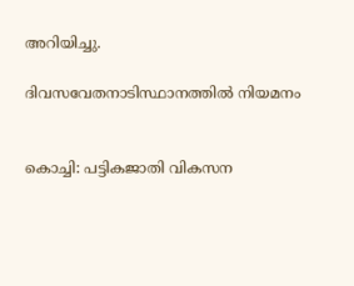അറിയിച്ചു.

ദിവസവേതനാടിസ്ഥാനത്തില്‍ നിയമനം


കൊച്ചി: പട്ടികജാതി വികസന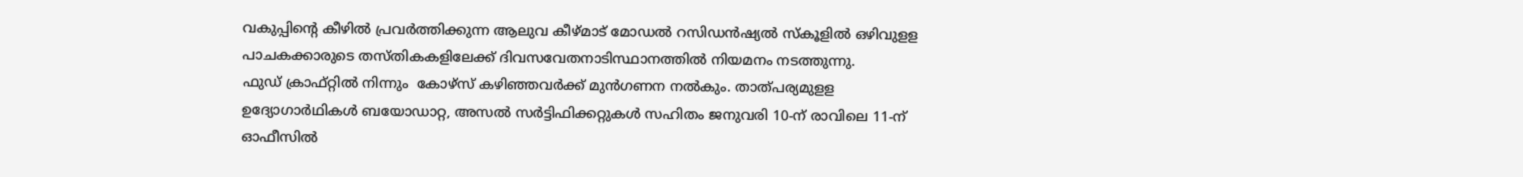വകുപ്പിന്റെ കീഴില്‍ പ്രവര്‍ത്തിക്കുന്ന ആലുവ കീഴ്മാട് മോഡല്‍ റസിഡന്‍ഷ്യല്‍ സ്‌കൂളില്‍ ഒഴിവുളള പാചകക്കാരുടെ തസ്തികകളിലേക്ക് ദിവസവേതനാടിസ്ഥാനത്തില്‍ നിയമനം നടത്തുന്നു.
ഫുഡ് ക്രാഫ്റ്റില്‍ നിന്നും  കോഴ്‌സ് കഴിഞ്ഞവര്‍ക്ക് മുന്‍ഗണന നല്‍കും. താത്പര്യമുളള ഉദ്യോഗാര്‍ഥികള്‍ ബയോഡാറ്റ, അസല്‍ സര്‍ട്ടിഫിക്കറ്റുകള്‍ സഹിതം ജനുവരി 10-ന് രാവിലെ 11-ന് ഓഫീസില്‍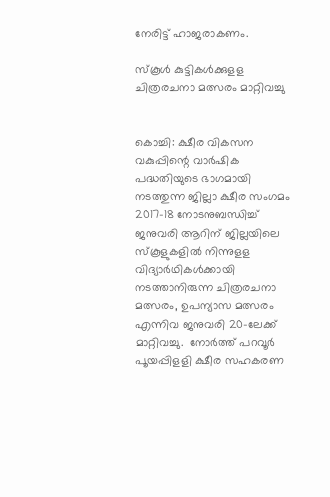നേരിട്ട് ഹാജരാകണം.

സ്‌കൂള്‍ കുട്ടികള്‍ക്കുളള ചിത്രരചനാ മത്സരം മാറ്റിവച്ചു


കൊച്ചി: ക്ഷീര വികസന വകുപ്പിന്റെ വാര്‍ഷിക പദ്ധതിയുടെ ഭാഗമായി നടത്തുന്ന ജില്ലാ ക്ഷീര സംഗമം 2017-18 നോടനുബന്ധിച്ച് ജനുവരി ആറിന് ജില്ലയിലെ സ്‌കൂളുകളില്‍ നിന്നുളള വിദ്യാര്‍ഥികള്‍ക്കായി നടത്താനിരുന്ന ചിത്രരചനാ മത്സരം, ഉപന്യാസ മത്സരം എന്നിവ ജനുവരി 20-ലേക്ക് മാറ്റിവച്ചു.  നോര്‍ത്ത് പറവൂര്‍ പൂയപ്പിളളി ക്ഷീര സഹകരണ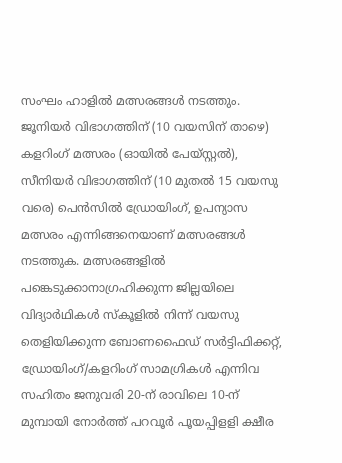സംഘം ഹാളില്‍ മത്സരങ്ങള്‍ നടത്തും. ജൂനിയര്‍ വിഭാഗത്തിന് (10 വയസിന് താഴെ) കളറിംഗ് മത്സരം (ഓയില്‍ പേയ്സ്റ്റല്‍), സീനിയര്‍ വിഭാഗത്തിന് (10 മുതല്‍ 15 വയസു വരെ) പെന്‍സില്‍ ഡ്രോയിംഗ്, ഉപന്യാസ മത്സരം എന്നിങ്ങനെയാണ് മത്സരങ്ങള്‍ നടത്തുക. മത്സരങ്ങളില്‍ പങ്കെടുക്കാനാഗ്രഹിക്കുന്ന ജില്ലയിലെ വിദ്യാര്‍ഥികള്‍ സ്‌കൂളില്‍ നിന്ന് വയസു തെളിയിക്കുന്ന ബോണഫൈഡ് സര്‍ട്ടിഫിക്കറ്റ്, ഡ്രോയിംഗ്/കളറിംഗ് സാമഗ്രികള്‍ എന്നിവ സഹിതം ജനുവരി 20-ന് രാവിലെ 10-ന് മുമ്പായി നോര്‍ത്ത് പറവൂര്‍ പൂയപ്പിളളി ക്ഷീര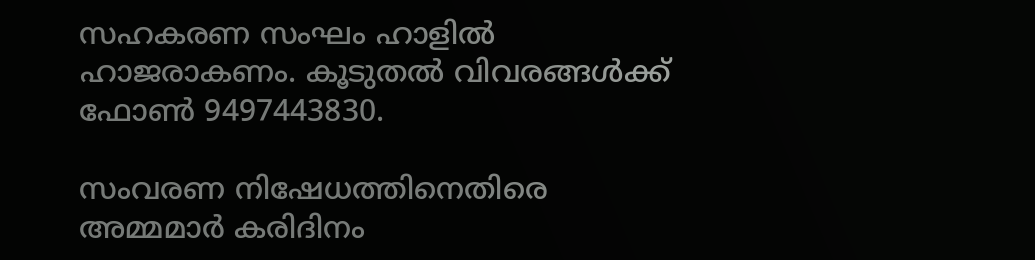സഹകരണ സംഘം ഹാളില്‍ ഹാജരാകണം. കൂടുതല്‍ വിവരങ്ങള്‍ക്ക് ഫോണ്‍ 9497443830.

സംവരണ നിഷേധത്തിനെതിരെ അമ്മമാര്‍ കരിദിനം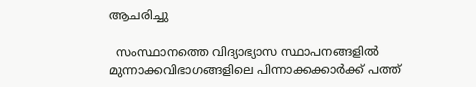ആചരിച്ചു

  സംസ്ഥാനത്തെ വിദ്യാഭ്യാസ സ്ഥാപനങ്ങളില്‍ മുന്നാക്കവിഭാഗങ്ങളിലെ പിന്നാക്കക്കാര്‍ക്ക് പത്ത്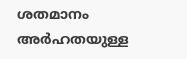ശതമാനം അര്‍ഹതയുള്ള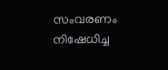സംവരണം നിഷേധിച്ച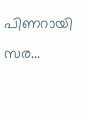പിണറായി സര...